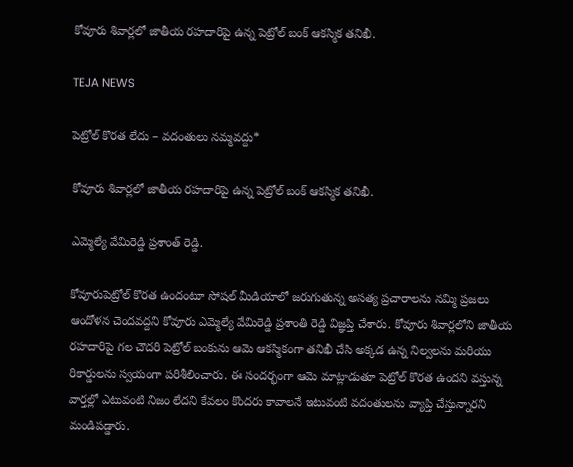కోవూరు శివార్లలో జాతీయ రహదారిపై ఉన్న పెట్రోల్ బంక్ ఆకస్మిక తనిఖీ.

TEJA NEWS

పెట్రోల్ కొరత లేదు – వదంతులు నమ్మవద్దు*

కోవూరు శివార్లలో జాతీయ రహదారిపై ఉన్న పెట్రోల్ బంక్ ఆకస్మిక తనిఖీ.

ఎమ్మెల్యే వేమిరెడ్డి ప్రశాంత్ రెడ్డి.

కోవూరుపెట్రోల్ కొరత ఉందంటూ సోషల్ మీడియాలో జరుగుతున్న అసత్య ప్రచారాలను నమ్మి ప్రజలు ఆందోళన చెందవద్దని కోవూరు ఎమ్మెల్యే వేమిరెడ్డి ప్రశాంతి రెడ్డి విజ్ఞప్తి చేశారు. కోవూరు శివార్లలోని జాతీయ రహదారిపై గల చౌదరి పెట్రోల్ బంకును ఆమె ఆకస్మికంగా తనిఖీ చేసి అక్కడ ఉన్న నిల్వలను మరియు రికార్డులను స్వయంగా పరిశీలించారు. ఈ సందర్భంగా ఆమె మాట్లాడుతూ పెట్రోల్ కొరత ఉందని వస్తున్న వార్తల్లో ఎటువంటి నిజం లేదని కేవలం కొందరు కావాలనే ఇటువంటి వదంతులను వ్యాప్తి చేస్తున్నారని మండిపడ్డారు.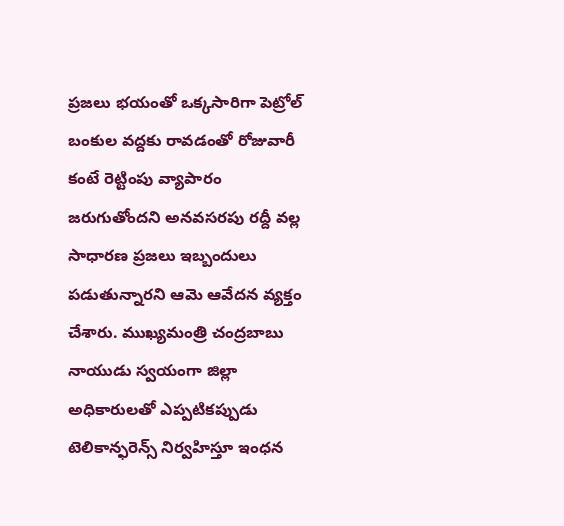ప్రజలు భయంతో ఒక్కసారిగా పెట్రోల్ బంకుల వద్దకు రావడంతో రోజువారీ కంటే రెట్టింపు వ్యాపారం జరుగుతోందని అనవసరపు రద్దీ వల్ల సాధారణ ప్రజలు ఇబ్బందులు పడుతున్నారని ఆమె ఆవేదన వ్యక్తం చేశారు. ముఖ్యమంత్రి చంద్రబాబు నాయుడు స్వయంగా జిల్లా అధికారులతో ఎప్పటికప్పుడు టెలికాన్ఫరెన్స్ నిర్వహిస్తూ ఇంధన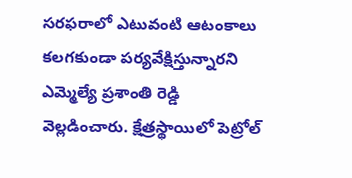సరఫరాలో ఎటువంటి ఆటంకాలు కలగకుండా పర్యవేక్షిస్తున్నారని ఎమ్మెల్యే ప్రశాంతి రెడ్డి వెల్లడించారు. క్షేత్రస్థాయిలో పెట్రోల్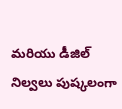మరియు డీజిల్ నిల్వలు పుష్కలంగా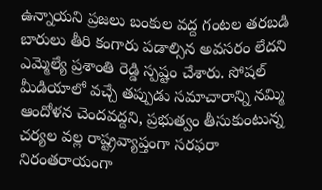ఉన్నాయని ప్రజలు బంకుల వద్ద గంటల తరబడి బారులు తీరి కంగారు పడాల్సిన అవసరం లేదని ఎమ్మెల్యే ప్రశాంతి రెడ్డి స్పష్టం చేశారు. సోషల్ మీడియాలో వచ్చే తప్పుడు సమాచారాన్ని నమ్మి ఆందోళన చెందవద్దని, ప్రభుత్వం తీసుకుంటున్న చర్యల వల్ల రాష్ట్రవ్యాప్తంగా సరఫరా నిరంతరాయంగా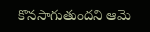కొనసాగుతుందని ఆమె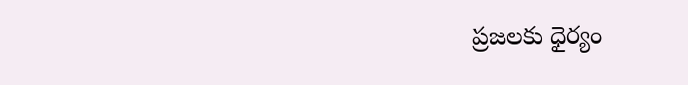ప్రజలకు ధైర్యం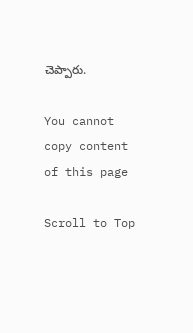చెప్పారు.

You cannot copy content of this page

Scroll to Top